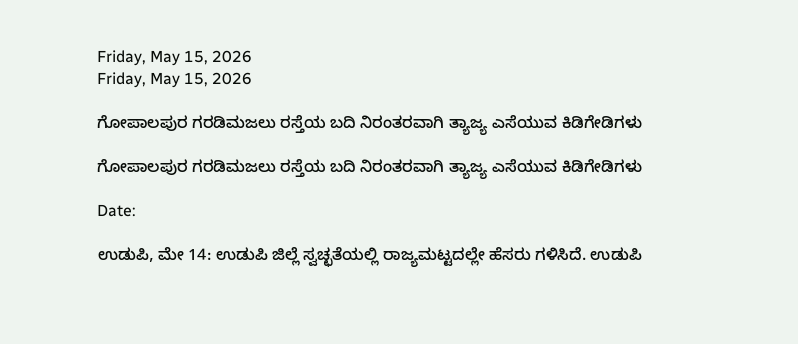Friday, May 15, 2026
Friday, May 15, 2026

ಗೋಪಾಲಪುರ ಗರಡಿಮಜಲು ರಸ್ತೆಯ ಬದಿ ನಿರಂತರವಾಗಿ ತ್ಯಾಜ್ಯ ಎಸೆಯುವ ಕಿಡಿಗೇಡಿಗಳು

ಗೋಪಾಲಪುರ ಗರಡಿಮಜಲು ರಸ್ತೆಯ ಬದಿ ನಿರಂತರವಾಗಿ ತ್ಯಾಜ್ಯ ಎಸೆಯುವ ಕಿಡಿಗೇಡಿಗಳು

Date:

ಉಡುಪಿ, ಮೇ 14: ಉಡುಪಿ ಜಿಲ್ಲೆ ಸ್ವಚ್ಛತೆಯಲ್ಲಿ ರಾಜ್ಯಮಟ್ಟದಲ್ಲೇ ಹೆಸರು ಗಳಿಸಿದೆ. ಉಡುಪಿ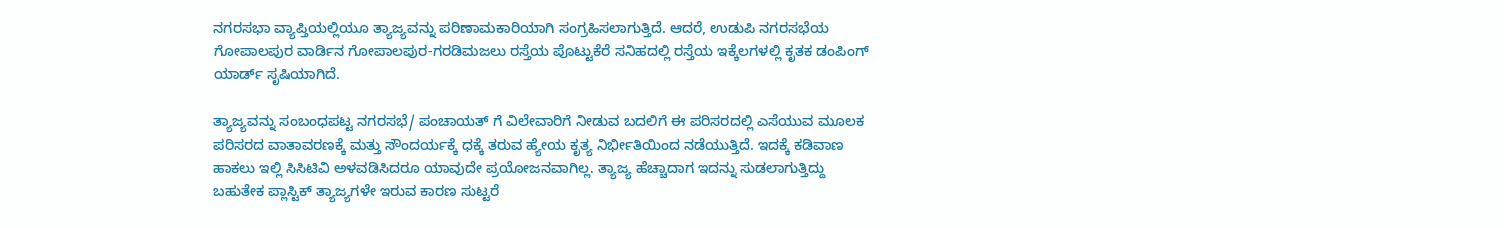ನಗರಸಭಾ ವ್ಯಾಪ್ತಿಯಲ್ಲಿಯೂ ತ್ಯಾಜ್ಯವನ್ನು ಪರಿಣಾಮಕಾರಿಯಾಗಿ ಸಂಗ್ರಹಿಸಲಾಗುತ್ತಿದೆ. ಆದರೆ, ಉಡುಪಿ ನಗರಸಭೆಯ ಗೋಪಾಲಪುರ ವಾರ್ಡಿನ ಗೋಪಾಲಪುರ-ಗರಡಿಮಜಲು ರಸ್ತೆಯ ಪೊಟ್ಟುಕೆರೆ ಸನಿಹದಲ್ಲಿ ರಸ್ತೆಯ ಇಕ್ಕೆಲಗಳಲ್ಲಿ ಕೃತಕ ಡಂಪಿಂಗ್ ಯಾರ್ಡ್ ಸೃಷಿಯಾಗಿದೆ.

ತ್ಯಾಜ್ಯವನ್ನು ಸಂಬಂಧಪಟ್ಟ ನಗರಸಭೆ/ ಪಂಚಾಯತ್ ಗೆ ವಿಲೇವಾರಿಗೆ ನೀಡುವ ಬದಲಿಗೆ ಈ ಪರಿಸರದಲ್ಲಿ ಎಸೆಯುವ ಮೂಲಕ ಪರಿಸರದ ವಾತಾವರಣಕ್ಕೆ ಮತ್ತು ಸೌಂದರ್ಯಕ್ಕೆ ಧಕ್ಕೆ ತರುವ ಹ್ಯೇಯ ಕೃತ್ಯ ನಿರ್ಭೀತಿಯಿಂದ ನಡೆಯುತ್ತಿದೆ. ಇದಕ್ಕೆ ಕಡಿವಾಣ ಹಾಕಲು ಇಲ್ಲಿ ಸಿಸಿಟಿವಿ ಅಳವಡಿಸಿದರೂ ಯಾವುದೇ ಪ್ರಯೋಜನವಾಗಿಲ್ಲ. ತ್ಯಾಜ್ಯ ಹೆಚ್ಚಾದಾಗ ಇದನ್ನು ಸುಡಲಾಗುತ್ತಿದ್ದು ಬಹುತೇಕ ಪ್ಲಾಸ್ಟಿಕ್ ತ್ಯಾಜ್ಯಗಳೇ ಇರುವ ಕಾರಣ ಸುಟ್ಟರೆ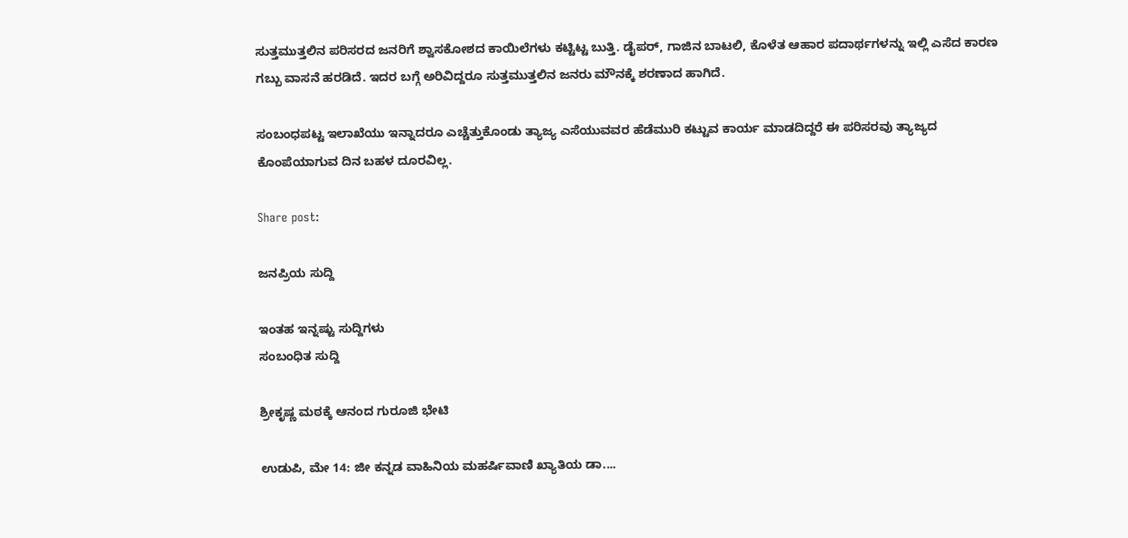ಸುತ್ತಮುತ್ತಲಿನ ಪರಿಸರದ ಜನರಿಗೆ ಶ್ವಾಸಕೋಶದ ಕಾಯಿಲೆಗಳು ಕಟ್ಟಿಟ್ಟ ಬುತ್ತಿ. ಡೈಪರ್, ಗಾಜಿನ ಬಾಟಲಿ, ಕೊಳೆತ ಆಹಾರ ಪದಾರ್ಥಗಳನ್ನು ಇಲ್ಲಿ ಎಸೆದ ಕಾರಣ ಗಬ್ಬು ವಾಸನೆ ಹರಡಿದೆ. ಇದರ ಬಗ್ಗೆ ಅರಿವಿದ್ದರೂ ಸುತ್ತಮುತ್ತಲಿನ ಜನರು ಮೌನಕ್ಕೆ ಶರಣಾದ ಹಾಗಿದೆ.

ಸಂಬಂಧಪಟ್ಟ ಇಲಾಖೆಯು ಇನ್ನಾದರೂ ಎಚ್ಚೆತ್ತುಕೊಂಡು ತ್ಯಾಜ್ಯ ಎಸೆಯುವವರ ಹೆಡೆಮುರಿ ಕಟ್ಟುವ ಕಾರ್ಯ ಮಾಡದಿದ್ದರೆ ಈ ಪರಿಸರವು ತ್ಯಾಜ್ಯದ ಕೊಂಪೆಯಾಗುವ ದಿನ ಬಹಳ ದೂರವಿಲ್ಲ.

Share post:

ಜನಪ್ರಿಯ ಸುದ್ದಿ

ಇಂತಹ ಇನ್ನಷ್ಟು ಸುದ್ದಿಗಳು
ಸಂಬಂಧಿತ ಸುದ್ದಿ

ಶ್ರೀಕೃಷ್ಣ ಮಠಕ್ಕೆ ಆನಂದ ಗುರೂಜಿ ಭೇಟಿ

ಉಡುಪಿ, ಮೇ 14: ಜೀ ಕನ್ನಡ ವಾಹಿನಿಯ ಮಹರ್ಷಿವಾಣಿ ಖ್ಯಾತಿಯ ಡಾ....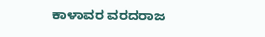ಕಾಳಾವರ ವರದರಾಜ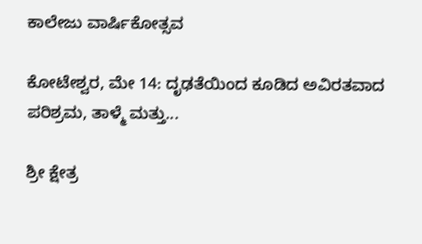ಕಾಲೇಜು ವಾರ್ಷಿಕೋತ್ಸವ

ಕೋಟೇಶ್ವರ, ಮೇ 14: ದೃಢತೆಯಿಂದ ಕೂಡಿದ ಅವಿರತವಾದ ಪರಿಶ್ರಮ, ತಾಳ್ಮೆ ಮತ್ತು...

ಶ್ರೀ ಕ್ಷೇತ್ರ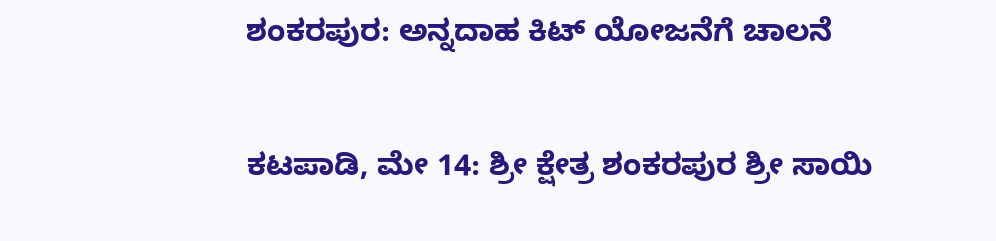ಶಂಕರಪುರ: ಅನ್ನದಾಹ ಕಿಟ್ ಯೋಜನೆಗೆ ಚಾಲನೆ

ಕಟಪಾಡಿ, ಮೇ 14: ಶ್ರೀ ಕ್ಷೇತ್ರ ಶಂಕರಪುರ ಶ್ರೀ ಸಾಯಿ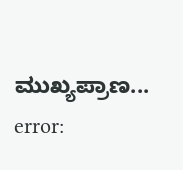ಮುಖ್ಯಪ್ರಾಣ...
error: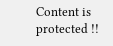Content is protected !!